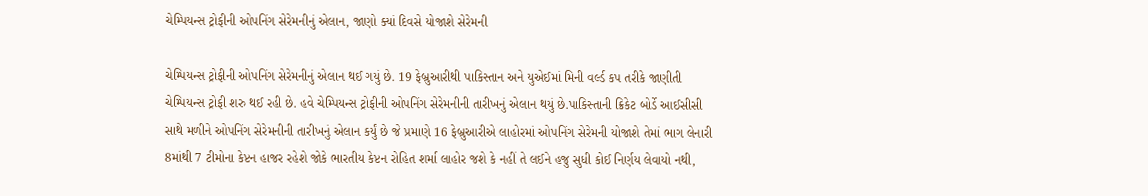ચેમ્પિયન્સ ટ્રોફીની ઓપનિંગ સેરેમનીનું એલાન, જાણો ક્યાં દિવસે યોજાશે સેરેમની

ચેમ્પિયન્સ ટ્રોફીની ઓપનિંગ સેરેમનીનું એલાન થઈ ગયું છે. 19 ફેબ્રુઆરીથી પાકિસ્તાન અને યુએઈમાં મિની વર્લ્ડ કપ તરીકે જાણીતી ચેમ્પિયન્સ ટ્રોફી શરુ થઈ રહી છે. હવે ચેમ્પિયન્સ ટ્રોફીની ઓપનિંગ સેરેમનીની તારીખનું એલાન થયું છે.પાકિસ્તાની ક્રિકેટ બોર્ડે આઈસીસી સાથે મળીને ઓપનિંગ સેરેમનીની તારીખનું એલાન કર્યું છે જે પ્રમાણે 16 ફેબ્રુઆરીએ લાહોરમાં ઓપનિંગ સેરેમની યોજાશે તેમાં ભાગ લેનારી 8માંથી 7 ટીમોના કેપ્ટન હાજર રહેશે જોકે ભારતીય કેપ્ટન રોહિત શર્મા લાહોર જશે કે નહીં તે લઈને હજુ સુધી કોઈ નિર્ણય લેવાયો નથી,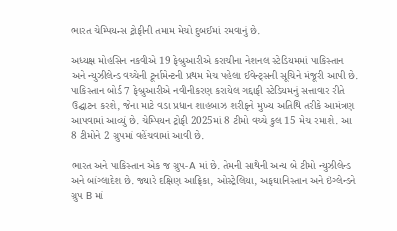ભારત ચેમ્પિયન્સ ટ્રોફીની તમામ મેચો દુબઈમાં રમવાનું છે.

અધ્યક્ષ મોહસિન નકવીએ 19 ફેબ્રુઆરીએ કરાચીના નેશનલ સ્ટેડિયમમાં પાકિસ્તાન અને ન્યુઝીલેન્ડ વચ્ચેની ટૂર્નામેન્ટની પ્રથમ મેચ પહેલા ઈવેન્ટ્સની સૂચિને મંજૂરી આપી છે. પાકિસ્તાન બોર્ડ 7 ફેબ્રુઆરીએ નવીનીકરણ કરાયેલ ગદ્દાફી સ્ટેડિયમનું સત્તાવાર રીતે ઉદ્ઘાટન કરશે, જેના માટે વડા પ્રધાન શાહબાઝ શરીફને મુખ્ય અતિથિ તરીકે આમંત્રણ આપવામાં આવ્યું છે. ચેમ્પિયન ટ્રોફી 2025માં 8 ટીમો વચ્ચે કુલ 15 મેચ રમાશે. આ 8 ટીમોને 2 ગ્રુપમાં વહેંચવામાં આવી છે.

ભારત અને પાકિસ્તાન એક જ ગ્રુપ-A માં છે. તેમની સાથેની અન્ય બે ટીમો ન્યુઝીલેન્ડ અને બાંગ્લાદેશ છે. જ્યારે દક્ષિણ આફ્રિકા, ઓસ્ટ્રેલિયા, અફઘાનિસ્તાન અને ઇંગ્લેન્ડને ગ્રુપ B માં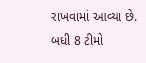રાખવામાં આવ્યા છે. બધી 8 ટીમો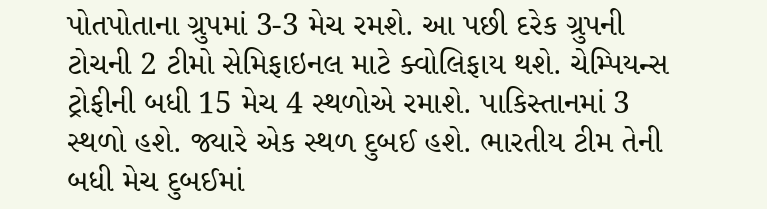પોતપોતાના ગ્રુપમાં 3-3 મેચ રમશે. આ પછી દરેક ગ્રુપની ટોચની 2 ટીમો સેમિફાઇનલ માટે ક્વોલિફાય થશે. ચેમ્પિયન્સ ટ્રોફીની બધી 15 મેચ 4 સ્થળોએ રમાશે. પાકિસ્તાનમાં 3 સ્થળો હશે. જ્યારે એક સ્થળ દુબઈ હશે. ભારતીય ટીમ તેની બધી મેચ દુબઈમાં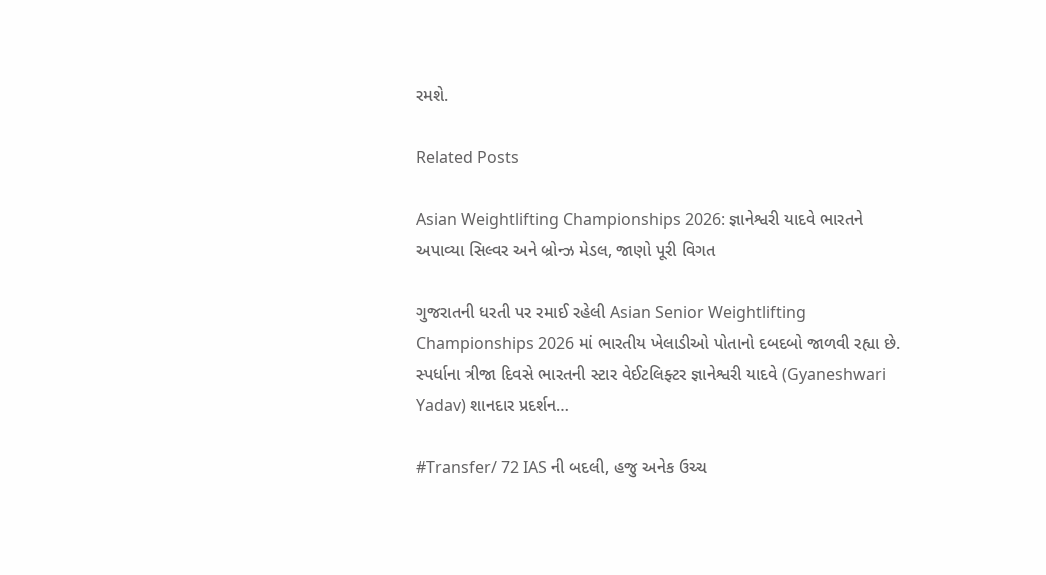રમશે.

Related Posts

Asian Weightlifting Championships 2026: જ્ઞાનેશ્વરી યાદવે ભારતને અપાવ્યા સિલ્વર અને બ્રોન્ઝ મેડલ, જાણો પૂરી વિગત

ગુજરાતની ધરતી પર રમાઈ રહેલી Asian Senior Weightlifting Championships 2026 માં ભારતીય ખેલાડીઓ પોતાનો દબદબો જાળવી રહ્યા છે. સ્પર્ધાના ત્રીજા દિવસે ભારતની સ્ટાર વેઈટલિફ્ટર જ્ઞાનેશ્વરી યાદવે (Gyaneshwari Yadav) શાનદાર પ્રદર્શન…

#Transfer/ 72 IAS ની બદલી, હજુ અનેક ઉચ્ચ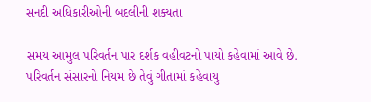સનદી અધિકારીઓની બદલીની શક્યતા

સમય આમુલ પરિવર્તન પાર દર્શક વહીવટનો પાયો કહેવામાં આવે છે. પરિવર્તન સંસારનો નિયમ છે તેવું ગીતામાં કહેવાયુ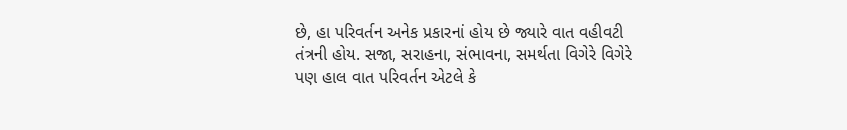છે, હા પરિવર્તન અનેક પ્રકારનાં હોય છે જ્યારે વાત વહીવટી તંત્રની હોય. સજા, સરાહના, સંભાવના, સમર્થતા વિગેરે વિગેરે પણ હાલ વાત પરિવર્તન એટલે કે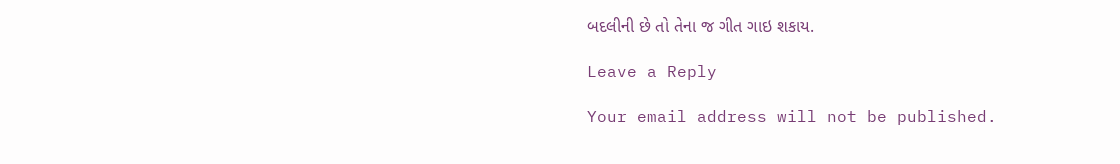બદલીની છે તો તેના જ ગીત ગાઇ શકાય.

Leave a Reply

Your email address will not be published.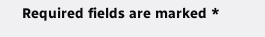Required fields are marked *